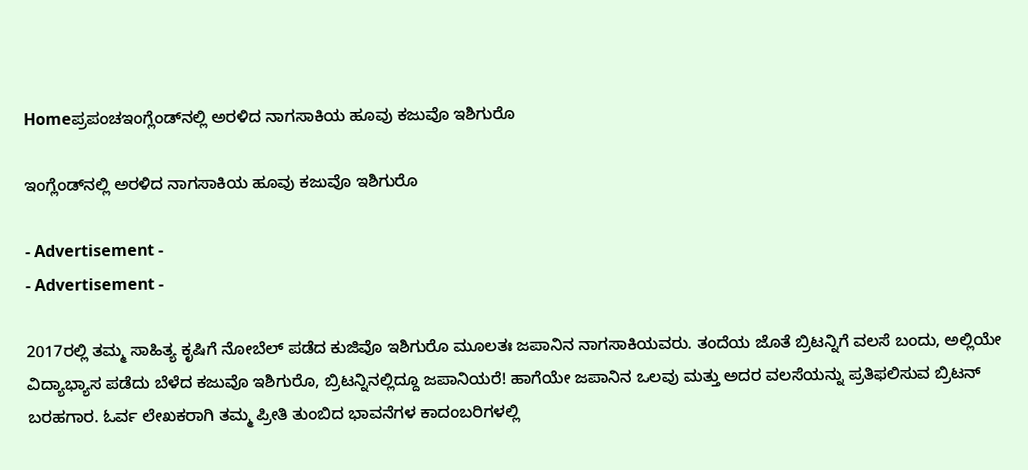Homeಪ್ರಪಂಚಇಂಗ್ಲೆಂಡ್‍ನಲ್ಲಿ ಅರಳಿದ ನಾಗಸಾಕಿಯ ಹೂವು ಕಜುವೊ ಇಶಿಗುರೊ

ಇಂಗ್ಲೆಂಡ್‍ನಲ್ಲಿ ಅರಳಿದ ನಾಗಸಾಕಿಯ ಹೂವು ಕಜುವೊ ಇಶಿಗುರೊ

- Advertisement -
- Advertisement -

2017ರಲ್ಲಿ ತಮ್ಮ ಸಾಹಿತ್ಯ ಕೃಷಿಗೆ ನೋಬೆಲ್ ಪಡೆದ ಕುಜಿವೊ ಇಶಿಗುರೊ ಮೂಲತಃ ಜಪಾನಿನ ನಾಗಸಾಕಿಯವರು. ತಂದೆಯ ಜೊತೆ ಬ್ರಿಟನ್ನಿಗೆ ವಲಸೆ ಬಂದು, ಅಲ್ಲಿಯೇ ವಿದ್ಯಾಭ್ಯಾಸ ಪಡೆದು ಬೆಳೆದ ಕಜುವೊ ಇಶಿಗುರೊ, ಬ್ರಿಟನ್ನಿನಲ್ಲಿದ್ದೂ ಜಪಾನಿಯರೆ! ಹಾಗೆಯೇ ಜಪಾನಿನ ಒಲವು ಮತ್ತು ಅದರ ವಲಸೆಯನ್ನು ಪ್ರತಿಫಲಿಸುವ ಬ್ರಿಟನ್ ಬರಹಗಾರ. ಓರ್ವ ಲೇಖಕರಾಗಿ ತಮ್ಮ ಪ್ರೀತಿ ತುಂಬಿದ ಭಾವನೆಗಳ ಕಾದಂಬರಿಗಳಲ್ಲಿ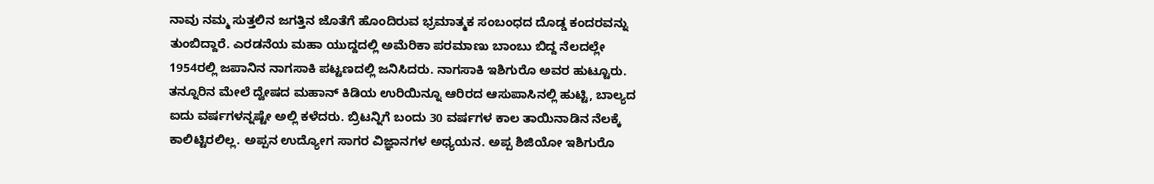ನಾವು ನಮ್ಮ ಸುತ್ತಲಿನ ಜಗತ್ತಿನ ಜೊತೆಗೆ ಹೊಂದಿರುವ ಭ್ರಮಾತ್ಮಕ ಸಂಬಂಧದ ದೊಡ್ಡ ಕಂದರವನ್ನು ತುಂಬಿದ್ದಾರೆ. ಎರಡನೆಯ ಮಹಾ ಯುದ್ದದಲ್ಲಿ ಅಮೆರಿಕಾ ಪರಮಾಣು ಬಾಂಬು ಬಿದ್ದ ನೆಲದಲ್ಲೇ 1954ರಲ್ಲಿ ಜಪಾನಿನ ನಾಗಸಾಕಿ ಪಟ್ಟಣದಲ್ಲಿ ಜನಿಸಿದರು. ನಾಗಸಾಕಿ ಇಶಿಗುರೊ ಅವರ ಹುಟ್ಟೂರು. ತನ್ನೂರಿನ ಮೇಲೆ ದ್ವೇಷದ ಮಹಾನ್ ಕಿಡಿಯ ಉರಿಯಿನ್ನೂ ಆರಿರದ ಆಸುಪಾಸಿನಲ್ಲಿ ಹುಟ್ಟಿ, ಬಾಲ್ಯದ ಐದು ವರ್ಷಗಳನ್ನಷ್ಟೇ ಅಲ್ಲಿ ಕಳೆದರು. ಬ್ರಿಟನ್ನಿಗೆ ಬಂದು 30 ವರ್ಷಗಳ ಕಾಲ ತಾಯಿನಾಡಿನ ನೆಲಕ್ಕೆ ಕಾಲಿಟ್ಟಿರಲಿಲ್ಲ. ಅಪ್ಪನ ಉದ್ಯೋಗ ಸಾಗರ ವಿಜ್ಞಾನಗಳ ಅಧ್ಯಯನ. ಅಪ್ಪ ಶಿಜಿಯೋ ಇಶಿಗುರೊ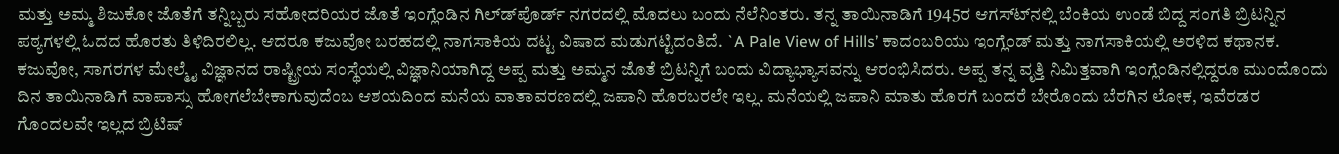ಮತ್ತು ಅಮ್ಮ ಶಿಜುಕೋ ಜೊತೆಗೆ ತನ್ನಿಬ್ಬರು ಸಹೋದರಿಯರ ಜೊತೆ ಇಂಗ್ಲೆಂಡಿನ ಗಿಲ್ಡ್‍ಪೊರ್ಡ್ ನಗರದಲ್ಲಿ ಮೊದಲು ಬಂದು ನೆಲೆನಿಂತರು. ತನ್ನ ತಾಯಿನಾಡಿಗೆ 1945ರ ಆಗಸ್ಟ್‍ನಲ್ಲಿ ಬೆಂಕಿಯ ಉಂಡೆ ಬಿದ್ದ ಸಂಗತಿ ಬ್ರಿಟನ್ನಿನ ಪಠ್ಯಗಳಲ್ಲಿ ಓದದ ಹೊರತು ತಿಳಿದಿರಲಿಲ್ಲ. ಆದರೂ ಕಜುವೋ ಬರಹದಲ್ಲಿ ನಾಗಸಾಕಿಯ ದಟ್ಟ ವಿಷಾದ ಮಡುಗಟ್ಟಿದಂತಿದೆ. `A Pale View of Hills’ ಕಾದಂಬರಿಯು ಇಂಗ್ಲೆಂಡ್ ಮತ್ತು ನಾಗಸಾಕಿಯಲ್ಲಿ ಅರಳಿದ ಕಥಾನಕ.
ಕಜುವೋ, ಸಾಗರಗಳ ಮೇಲ್ಮೈ ವಿಜ್ಞಾನದ ರಾಷ್ಟ್ರೀಯ ಸಂಸ್ಥೆಯಲ್ಲಿ ವಿಜ್ಞಾನಿಯಾಗಿದ್ದ ಅಪ್ಪ ಮತ್ತು ಅಮ್ಮನ ಜೊತೆ ಬ್ರಿಟನ್ನಿಗೆ ಬಂದು ವಿದ್ಯಾಭ್ಯಾಸವನ್ನು ಆರಂಭಿಸಿದರು. ಅಪ್ಪ ತನ್ನ ವೃತ್ತಿ ನಿಮಿತ್ತವಾಗಿ ಇಂಗ್ಲೆಂಡಿನಲ್ಲಿದ್ದರೂ ಮುಂದೊಂದು ದಿನ ತಾಯಿನಾಡಿಗೆ ವಾಪಾಸ್ಸು ಹೋಗಲೆಬೇಕಾಗುವುದೆಂಬ ಆಶಯದಿಂದ ಮನೆಯ ವಾತಾವರಣದಲ್ಲಿ ಜಪಾನಿ ಹೊರಬರಲೇ ಇಲ್ಲ. ಮನೆಯಲ್ಲಿ ಜಪಾನಿ ಮಾತು ಹೊರಗೆ ಬಂದರೆ ಬೇರೊಂದು ಬೆರಗಿನ ಲೋಕ, ಇವೆರಡರ ಗೊಂದಲವೇ ಇಲ್ಲದ ಬ್ರಿಟಿಷ್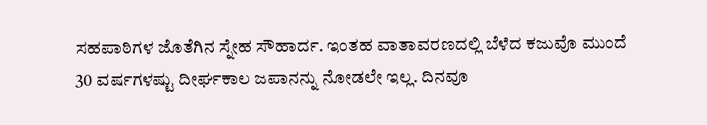ಸಹಪಾಠಿಗಳ ಜೊತೆಗಿನ ಸ್ನೇಹ ಸೌಹಾರ್ದ. ಇಂತಹ ವಾತಾವರಣದಲ್ಲಿ ಬೆಳೆದ ಕಜುವೊ ಮುಂದೆ 30 ವರ್ಷಗಳಷ್ಟು ದೀರ್ಘಕಾಲ ಜಪಾನನ್ನು ನೋಡಲೇ ಇಲ್ಲ. ದಿನವೂ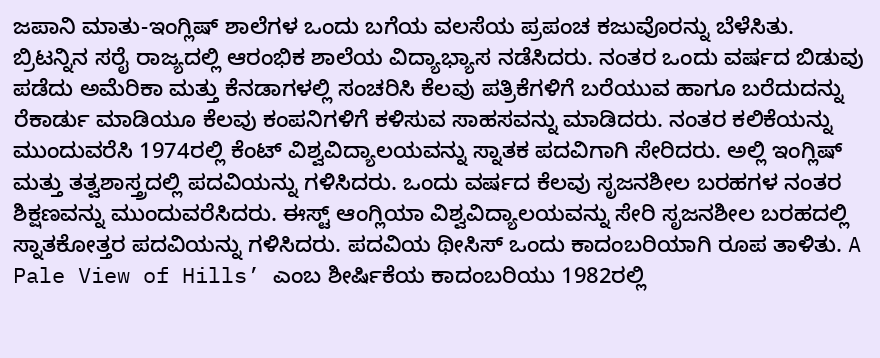ಜಪಾನಿ ಮಾತು-ಇಂಗ್ಲಿಷ್ ಶಾಲೆಗಳ ಒಂದು ಬಗೆಯ ವಲಸೆಯ ಪ್ರಪಂಚ ಕಜುವೊರನ್ನು ಬೆಳೆಸಿತು.
ಬ್ರಿಟನ್ನಿನ ಸರೈ ರಾಜ್ಯದಲ್ಲಿ ಆರಂಭಿಕ ಶಾಲೆಯ ವಿದ್ಯಾಭ್ಯಾಸ ನಡೆಸಿದರು. ನಂತರ ಒಂದು ವರ್ಷದ ಬಿಡುವು ಪಡೆದು ಅಮೆರಿಕಾ ಮತ್ತು ಕೆನಡಾಗಳಲ್ಲಿ ಸಂಚರಿಸಿ ಕೆಲವು ಪತ್ರಿಕೆಗಳಿಗೆ ಬರೆಯುವ ಹಾಗೂ ಬರೆದುದನ್ನು ರೆಕಾರ್ಡು ಮಾಡಿಯೂ ಕೆಲವು ಕಂಪನಿಗಳಿಗೆ ಕಳಿಸುವ ಸಾಹಸವನ್ನು ಮಾಡಿದರು. ನಂತರ ಕಲಿಕೆಯನ್ನು ಮುಂದುವರೆಸಿ 1974ರಲ್ಲಿ ಕೆಂಟ್ ವಿಶ್ವವಿದ್ಯಾಲಯವನ್ನು ಸ್ನಾತಕ ಪದವಿಗಾಗಿ ಸೇರಿದರು. ಅಲ್ಲಿ ಇಂಗ್ಲಿಷ್ ಮತ್ತು ತತ್ವಶಾಸ್ತ್ರದಲ್ಲಿ ಪದವಿಯನ್ನು ಗಳಿಸಿದರು. ಒಂದು ವರ್ಷದ ಕೆಲವು ಸೃಜನಶೀಲ ಬರಹಗಳ ನಂತರ ಶಿಕ್ಷಣವನ್ನು ಮುಂದುವರೆಸಿದರು. ಈಸ್ಟ್ ಆಂಗ್ಲಿಯಾ ವಿಶ್ವವಿದ್ಯಾಲಯವನ್ನು ಸೇರಿ ಸೃಜನಶೀಲ ಬರಹದಲ್ಲಿ ಸ್ನಾತಕೋತ್ತರ ಪದವಿಯನ್ನು ಗಳಿಸಿದರು. ಪದವಿಯ ಥೀಸಿಸ್ ಒಂದು ಕಾದಂಬರಿಯಾಗಿ ರೂಪ ತಾಳಿತು. A Pale View of Hills’ ಎಂಬ ಶೀರ್ಷಿಕೆಯ ಕಾದಂಬರಿಯು 1982ರಲ್ಲಿ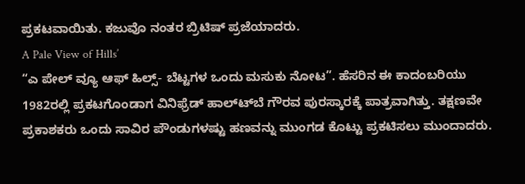ಪ್ರಕಟವಾಯಿತು. ಕಜುವೊ ನಂತರ ಬ್ರಿಟಿಷ್ ಪ್ರಜೆಯಾದರು.
A Pale View of Hills’
“ಎ ಪೇಲ್ ವ್ಯೂ ಆಫ್ ಹಿಲ್ಸ್- ಬೆಟ್ಟಗಳ ಒಂದು ಮಸುಕು ನೋಟ”. ಹೆಸರಿನ ಈ ಕಾದಂಬರಿಯು 1982ರಲ್ಲಿ ಪ್ರಕಟಗೊಂಡಾಗ ವಿನಿಫ್ರೆಡ್ ಹಾಲ್ಟ್‍ಬೆ ಗೌರವ ಪುರಸ್ಕಾರಕ್ಕೆ ಪಾತ್ರವಾಗಿತ್ತು. ತಕ್ಷಣವೇ ಪ್ರಕಾಶಕರು ಒಂದು ಸಾವಿರ ಪೌಂಡುಗಳಷ್ಟು ಹಣವನ್ನು ಮುಂಗಡ ಕೊಟ್ಟು ಪ್ರಕಟಿಸಲು ಮುಂದಾದರು.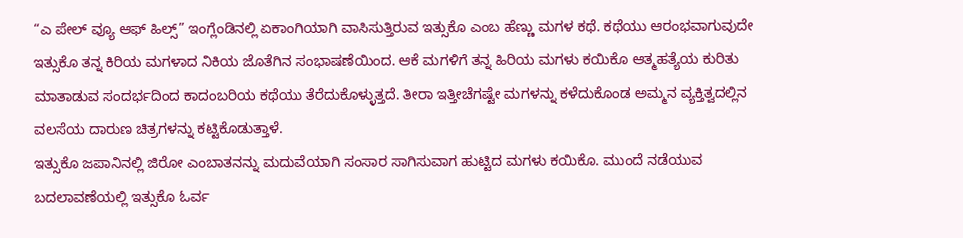“ಎ ಪೇಲ್ ವ್ಯೂ ಆಫ್ ಹಿಲ್ಸ್” ಇಂಗ್ಲೆಂಡಿನಲ್ಲಿ ಏಕಾಂಗಿಯಾಗಿ ವಾಸಿಸುತ್ತಿರುವ ಇತ್ಸುಕೊ ಎಂಬ ಹೆಣ್ಣು ಮಗಳ ಕಥೆ. ಕಥೆಯು ಆರಂಭವಾಗುವುದೇ ಇತ್ಸುಕೊ ತನ್ನ ಕಿರಿಯ ಮಗಳಾದ ನಿಕಿಯ ಜೊತೆಗಿನ ಸಂಭಾಷಣೆಯಿಂದ. ಆಕೆ ಮಗಳಿಗೆ ತನ್ನ ಹಿರಿಯ ಮಗಳು ಕಯಿಕೊ ಆತ್ಮಹತ್ಯೆಯ ಕುರಿತು ಮಾತಾಡುವ ಸಂದರ್ಭದಿಂದ ಕಾದಂಬರಿಯ ಕಥೆಯು ತೆರೆದುಕೊಳ್ಳುತ್ತದೆ. ತೀರಾ ಇತ್ತೀಚೆಗಷ್ಟೇ ಮಗಳನ್ನು ಕಳೆದುಕೊಂಡ ಅಮ್ಮನ ವ್ಯಕ್ತಿತ್ವದಲ್ಲಿನ ವಲಸೆಯ ದಾರುಣ ಚಿತ್ರಗಳನ್ನು ಕಟ್ಟಿಕೊಡುತ್ತಾಳೆ.
ಇತ್ಸುಕೊ ಜಪಾನಿನಲ್ಲಿ ಜಿರೋ ಎಂಬಾತನನ್ನು ಮದುವೆಯಾಗಿ ಸಂಸಾರ ಸಾಗಿಸುವಾಗ ಹುಟ್ಟಿದ ಮಗಳು ಕಯಿಕೊ. ಮುಂದೆ ನಡೆಯುವ ಬದಲಾವಣೆಯಲ್ಲಿ ಇತ್ಸುಕೊ ಓರ್ವ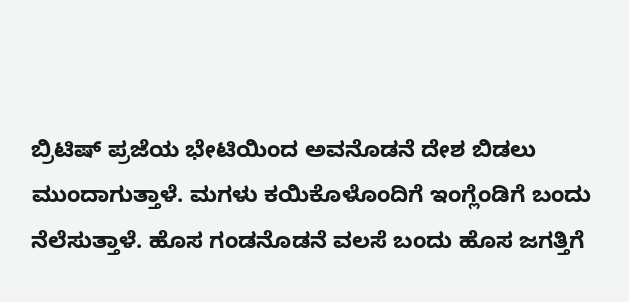ಬ್ರಿಟಿಷ್ ಪ್ರಜೆಯ ಭೇಟಿಯಿಂದ ಅವನೊಡನೆ ದೇಶ ಬಿಡಲು ಮುಂದಾಗುತ್ತಾಳೆ. ಮಗಳು ಕಯಿಕೊಳೊಂದಿಗೆ ಇಂಗ್ಲೆಂಡಿಗೆ ಬಂದು ನೆಲೆಸುತ್ತಾಳೆ. ಹೊಸ ಗಂಡನೊಡನೆ ವಲಸೆ ಬಂದು ಹೊಸ ಜಗತ್ತಿಗೆ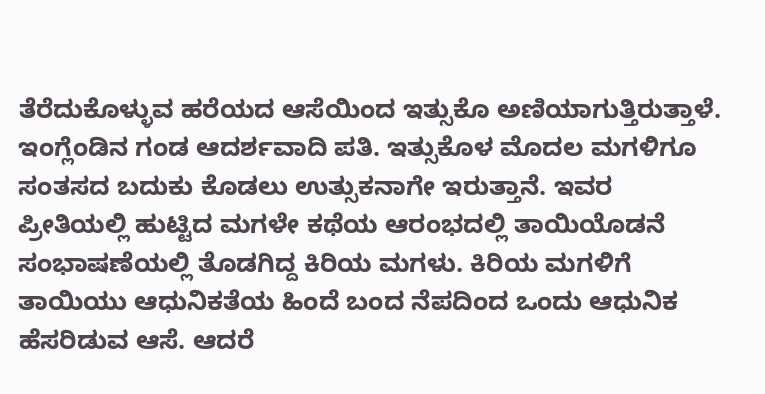ತೆರೆದುಕೊಳ್ಳುವ ಹರೆಯದ ಆಸೆಯಿಂದ ಇತ್ಸುಕೊ ಅಣಿಯಾಗುತ್ತಿರುತ್ತಾಳೆ. ಇಂಗ್ಲೆಂಡಿನ ಗಂಡ ಆದರ್ಶವಾದಿ ಪತಿ. ಇತ್ಸುಕೊಳ ಮೊದಲ ಮಗಳಿಗೂ ಸಂತಸದ ಬದುಕು ಕೊಡಲು ಉತ್ಸುಕನಾಗೇ ಇರುತ್ತಾನೆ. ಇವರ ಪ್ರೀತಿಯಲ್ಲಿ ಹುಟ್ಟಿದ ಮಗಳೇ ಕಥೆಯ ಆರಂಭದಲ್ಲಿ ತಾಯಿಯೊಡನೆ ಸಂಭಾಷಣೆಯಲ್ಲಿ ತೊಡಗಿದ್ದ ಕಿರಿಯ ಮಗಳು. ಕಿರಿಯ ಮಗಳಿಗೆ ತಾಯಿಯು ಆಧುನಿಕತೆಯ ಹಿಂದೆ ಬಂದ ನೆಪದಿಂದ ಒಂದು ಆಧುನಿಕ ಹೆಸರಿಡುವ ಆಸೆ. ಆದರೆ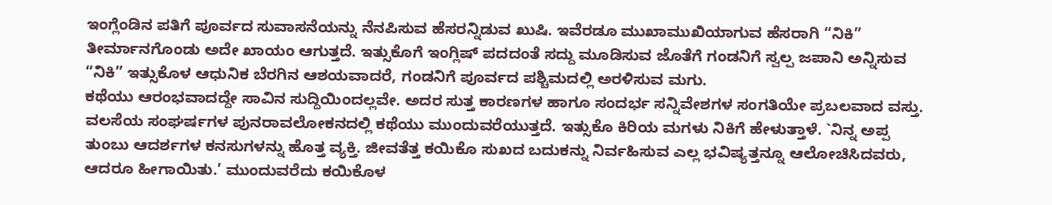ಇಂಗ್ಲೆಂಡಿನ ಪತಿಗೆ ಪೂರ್ವದ ಸುವಾಸನೆಯನ್ನು ನೆನಪಿಸುವ ಹೆಸರನ್ನಿಡುವ ಖುಷಿ. ಇವೆರಡೂ ಮುಖಾಮುಖಿಯಾಗುವ ಹೆಸರಾಗಿ “ನಿಕಿ” ತೀರ್ಮಾನಗೊಂಡು ಅದೇ ಖಾಯಂ ಆಗುತ್ತದೆ. ಇತ್ಸುಕೊಗೆ ಇಂಗ್ಲಿಷ್ ಪದದಂತೆ ಸದ್ದು ಮೂಡಿಸುವ ಜೊತೆಗೆ ಗಂಡನಿಗೆ ಸ್ವಲ್ಪ ಜಪಾನಿ ಅನ್ನಿಸುವ “ನಿಕಿ” ಇತ್ಸುಕೊಳ ಆಧುನಿಕ ಬೆರಗಿನ ಆಶಯವಾದರೆ, ಗಂಡನಿಗೆ ಪೂರ್ವದ ಪಶ್ಚಿಮದಲ್ಲಿ ಅರಳಿಸುವ ಮಗು.
ಕಥೆಯು ಆರಂಭವಾದದ್ದೇ ಸಾವಿನ ಸುದ್ದಿಯಿಂದಲ್ಲವೇ. ಅದರ ಸುತ್ತ ಕಾರಣಗಳ ಹಾಗೂ ಸಂದರ್ಭ ಸನ್ನಿವೇಶಗಳ ಸಂಗತಿಯೇ ಪ್ರಬಲವಾದ ವಸ್ತು. ವಲಸೆಯ ಸಂಘರ್ಷಗಳ ಪುನರಾವಲೋಕನದಲ್ಲಿ ಕಥೆಯು ಮುಂದುವರೆಯುತ್ತದೆ. ಇತ್ಸುಕೊ ಕಿರಿಯ ಮಗಳು ನಿಕಿಗೆ ಹೇಳುತ್ತಾಳೆ. `ನಿನ್ನ ಅಪ್ಪ ತುಂಬು ಆದರ್ಶಗಳ ಕನಸುಗಳನ್ನು ಹೊತ್ತ ವ್ಯಕ್ತಿ. ಜೀವತೆತ್ತ ಕಯಿಕೊ ಸುಖದ ಬದುಕನ್ನು ನಿರ್ವಹಿಸುವ ಎಲ್ಲ ಭವಿಷ್ಯತ್ತನ್ನೂ ಆಲೋಚಿಸಿದವರು, ಆದರೂ ಹೀಗಾಯಿತು.’ ಮುಂದುವರೆದು ಕಯಿಕೊಳ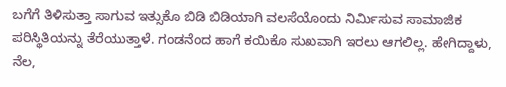ಬಗೆಗೆ ತಿಳಿಸುತ್ತಾ ಸಾಗುವ ಇತ್ಸುಕೊ ಬಿಡಿ ಬಿಡಿಯಾಗಿ ವಲಸೆಯೊಂದು ನಿರ್ಮಿಸುವ ಸಾಮಾಜಿಕ ಪರಿಸ್ಥಿತಿಯನ್ನು ತೆರೆಯುತ್ತಾಳೆ. ಗಂಡನೆಂದ ಹಾಗೆ ಕಯಿಕೊ ಸುಖವಾಗಿ ಇರಲು ಆಗಲಿಲ್ಲ. ಹೇಗಿದ್ದಾಳು, ನೆಲ,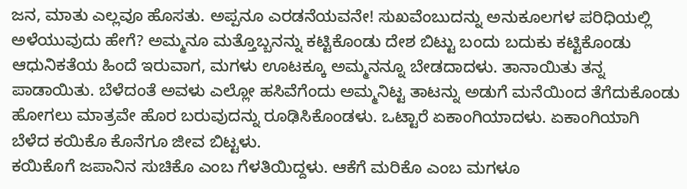ಜನ, ಮಾತು ಎಲ್ಲವೂ ಹೊಸತು. ಅಪ್ಪನೂ ಎರಡನೆಯವನೇ! ಸುಖವೆಂಬುದನ್ನು ಅನುಕೂಲಗಳ ಪರಿಧಿಯಲ್ಲಿ ಅಳೆಯುವುದು ಹೇಗೆ? ಅಮ್ಮನೂ ಮತ್ತೊಬ್ಬನನ್ನು ಕಟ್ಟಿಕೊಂಡು ದೇಶ ಬಿಟ್ಟು ಬಂದು ಬದುಕು ಕಟ್ಟಿಕೊಂಡು ಆಧುನಿಕತೆಯ ಹಿಂದೆ ಇರುವಾಗ, ಮಗಳು ಊಟಕ್ಕೂ ಅಮ್ಮನನ್ನೂ ಬೇಡದಾದಳು. ತಾನಾಯಿತು ತನ್ನ ಪಾಡಾಯಿತು. ಬೆಳೆದಂತೆ ಅವಳು ಎಲ್ಲೋ ಹಸಿವೆಗೆಂದು ಅಮ್ಮನಿಟ್ಟ ತಾಟನ್ನು ಅಡುಗೆ ಮನೆಯಿಂದ ತೆಗೆದುಕೊಂಡು ಹೋಗಲು ಮಾತ್ರವೇ ಹೊರ ಬರುವುದನ್ನು ರೂಢಿಸಿಕೊಂಡಳು. ಒಟ್ಟಾರೆ ಏಕಾಂಗಿಯಾದಳು. ಏಕಾಂಗಿಯಾಗಿ ಬೆಳೆದ ಕಯಿಕೊ ಕೊನೆಗೂ ಜೀವ ಬಿಟ್ಟಳು.
ಕಯಿಕೊಗೆ ಜಪಾನಿನ ಸುಚಿಕೊ ಎಂಬ ಗೆಳತಿಯಿದ್ದಳು. ಆಕೆಗೆ ಮರಿಕೊ ಎಂಬ ಮಗಳೂ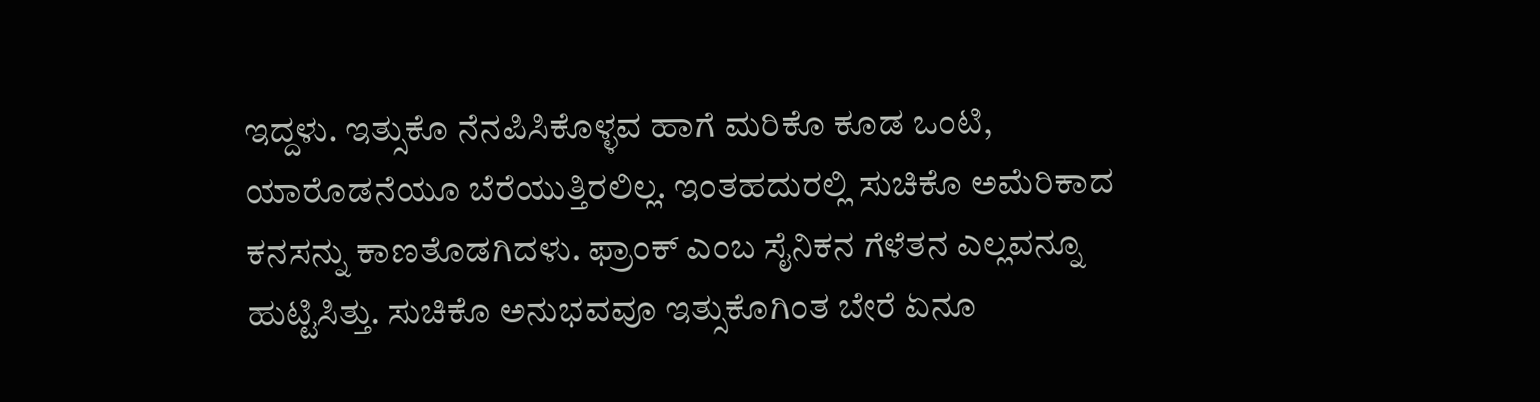ಇದ್ದಳು. ಇತ್ಸುಕೊ ನೆನಪಿಸಿಕೊಳ್ಳವ ಹಾಗೆ ಮರಿಕೊ ಕೂಡ ಒಂಟಿ, ಯಾರೊಡನೆಯೂ ಬೆರೆಯುತ್ತಿರಲಿಲ್ಲ. ಇಂತಹದುರಲ್ಲಿ ಸುಚಿಕೊ ಅಮೆರಿಕಾದ ಕನಸನ್ನು ಕಾಣತೊಡಗಿದಳು. ಫ್ರಾಂಕ್ ಎಂಬ ಸೈನಿಕನ ಗೆಳೆತನ ಎಲ್ಲವನ್ನೂ ಹುಟ್ಟಿಸಿತ್ತು. ಸುಚಿಕೊ ಅನುಭವವೂ ಇತ್ಸುಕೊಗಿಂತ ಬೇರೆ ಏನೂ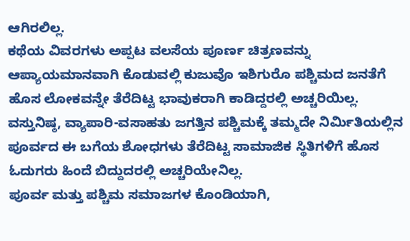ಆಗಿರಲಿಲ್ಲ.
ಕಥೆಯ ವಿವರಗಳು ಅಪ್ಪಟ ವಲಸೆಯ ಪೂರ್ಣ ಚಿತ್ರಣವನ್ನು ಆಪ್ಯಾಯಮಾನವಾಗಿ ಕೊಡುವಲ್ಲಿ ಕುಜುವೊ ಇಶಿಗುರೊ ಪಶ್ಚಿಮದ ಜನತೆಗೆ ಹೊಸ ಲೋಕವನ್ನೇ ತೆರೆದಿಟ್ಟ ಭಾವುಕರಾಗಿ ಕಾಡಿದ್ದರಲ್ಲಿ ಅಚ್ಚರಿಯಿಲ್ಲ. ವಸ್ತುನಿಷ್ಠ, ವ್ಯಾಪಾರಿ-ವಸಾಹತು ಜಗತ್ತಿನ ಪಶ್ಚಿಮಕ್ಕೆ ತಮ್ಮದೇ ನಿರ್ಮಿತಿಯಲ್ಲಿನ ಪೂರ್ವದ ಈ ಬಗೆಯ ಶೋಧಗಳು ತೆರೆದಿಟ್ಟ ಸಾಮಾಜಿಕ ಸ್ಥಿತಿಗಳಿಗೆ ಹೊಸ ಓದುಗರು ಹಿಂದೆ ಬಿದ್ದುದರಲ್ಲಿ ಅಚ್ಚರಿಯೇನಿಲ್ಲ.
ಪೂರ್ವ ಮತ್ತು ಪಶ್ಚಿಮ ಸಮಾಜಗಳ ಕೊಂಡಿಯಾಗಿ,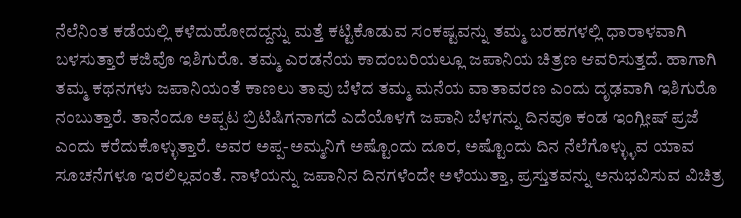ನೆಲೆನಿಂತ ಕಡೆಯಲ್ಲಿ ಕಳೆದುಹೋದದ್ದನ್ನು ಮತ್ತೆ ಕಟ್ಟಿಕೊಡುವ ಸಂಕಷ್ಟವನ್ನು ತಮ್ಮ ಬರಹಗಳಲ್ಲಿ ಧಾರಾಳವಾಗಿ ಬಳಸುತ್ತಾರೆ ಕಜಿವೊ ಇಶಿಗುರೊ. ತಮ್ಮ ಎರಡನೆಯ ಕಾದಂಬರಿಯಲ್ಲೂ ಜಪಾನಿಯ ಚಿತ್ರಣ ಆವರಿಸುತ್ತದೆ. ಹಾಗಾಗಿ ತಮ್ಮ ಕಥನಗಳು ಜಪಾನಿಯಂತೆ ಕಾಣಲು ತಾವು ಬೆಳೆದ ತಮ್ಮ ಮನೆಯ ವಾತಾವರಣ ಎಂದು ದೃಢವಾಗಿ ಇಶಿಗುರೊ ನಂಬುತ್ತಾರೆ. ತಾನೆಂದೂ ಅಪ್ಪಟ ಬ್ರಿಟಿಷಿಗನಾಗದೆ ಎದೆಯೊಳಗೆ ಜಪಾನಿ ಬೆಳಗನ್ನು ದಿನವೂ ಕಂಡ ಇಂಗ್ಲೀಷ್ ಪ್ರಜೆ ಎಂದು ಕರೆದುಕೊಳ್ಳುತ್ತಾರೆ. ಅವರ ಅಪ್ಪ-ಅಮ್ಮನಿಗೆ ಅಷ್ಟೊಂದು ದೂರ, ಅಷ್ಟೊಂದು ದಿನ ನೆಲೆಗೊಳ್ಳ್ಳುವ ಯಾವ ಸೂಚನೆಗಳೂ ಇರಲಿಲ್ಲವಂತೆ. ನಾಳೆಯನ್ನು ಜಪಾನಿನ ದಿನಗಳೆಂದೇ ಅಳೆಯುತ್ತಾ, ಪ್ರಸ್ತುತವನ್ನು ಅನುಭವಿಸುವ ವಿಚಿತ್ರ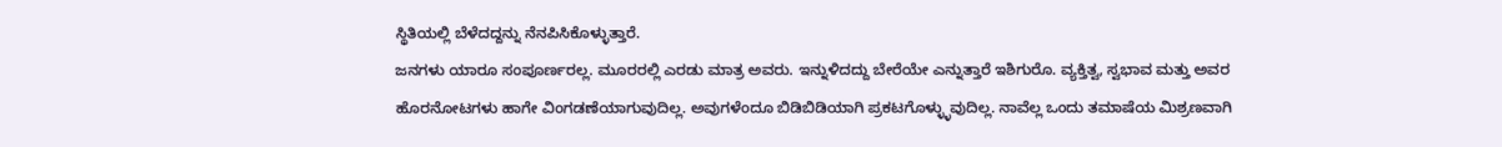ಸ್ಥಿತಿಯಲ್ಲಿ ಬೆಳೆದದ್ದನ್ನು ನೆನಪಿಸಿಕೊಳ್ಳುತ್ತಾರೆ.
ಜನಗಳು ಯಾರೂ ಸಂಪೂರ್ಣರಲ್ಲ. ಮೂರರಲ್ಲಿ ಎರಡು ಮಾತ್ರ ಅವರು. ಇನ್ನುಳಿದದ್ದು ಬೇರೆಯೇ ಎನ್ನುತ್ತಾರೆ ಇಶಿಗುರೊ. ವ್ಯಕ್ತಿತ್ವ, ಸ್ವಭಾವ ಮತ್ತು ಅವರ ಹೊರನೋಟಗಳು ಹಾಗೇ ವಿಂಗಡಣೆಯಾಗುವುದಿಲ್ಲ. ಅವುಗಳೆಂದೂ ಬಿಡಿಬಿಡಿಯಾಗಿ ಪ್ರಕಟಗೊಳ್ಳ್ಳುವುದಿಲ್ಲ. ನಾವೆಲ್ಲ ಒಂದು ತಮಾಷೆಯ ಮಿಶ್ರಣವಾಗಿ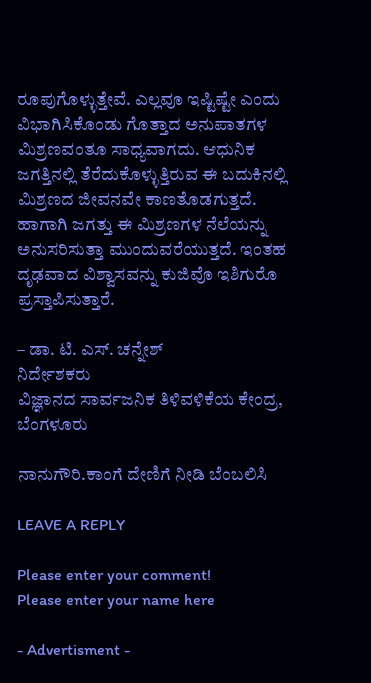ರೂಪುಗೊಳ್ಳುತ್ತೇವೆ. ಎಲ್ಲವೂ ಇಷ್ಟಿಷ್ಟೇ ಎಂದು ವಿಭಾಗಿಸಿಕೊಂಡು ಗೊತ್ತಾದ ಅನುಪಾತಗಳ ಮಿಶ್ರಣವಂತೂ ಸಾಧ್ಯವಾಗದು. ಆಧುನಿಕ ಜಗತ್ತಿನಲ್ಲಿ ತೆರೆದುಕೊಳ್ಳುತ್ತಿರುವ ಈ ಬದುಕಿನಲ್ಲಿ ಮಿಶ್ರಣದ ಜೀವನವೇ ಕಾಣತೊಡಗುತ್ತದೆ. ಹಾಗಾಗಿ ಜಗತ್ತು ಈ ಮಿಶ್ರಣಗಳ ನೆಲೆಯನ್ನು ಅನುಸರಿಸುತ್ತಾ ಮುಂದುವರೆಯುತ್ತದೆ. ಇಂತಹ ದೃಢವಾದ ವಿಶ್ವಾಸವನ್ನು ಕುಜಿವೊ ಇಶಿಗುರೊ ಪ್ರಸ್ತಾಪಿಸುತ್ತಾರೆ.

– ಡಾ. ಟಿ. ಎಸ್. ಚನ್ನೇಶ್
ನಿರ್ದೇಶಕರು
ವಿಜ್ಞಾನದ ಸಾರ್ವಜನಿಕ ತಿಳಿವಳಿಕೆಯ ಕೇಂದ್ರ,
ಬೆಂಗಳೂರು

ನಾನುಗೌರಿ.ಕಾಂಗೆ ದೇಣಿಗೆ ನೀಡಿ ಬೆಂಬಲಿಸಿ

LEAVE A REPLY

Please enter your comment!
Please enter your name here

- Advertisment -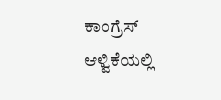ಕಾಂಗ್ರೆಸ್ ಆಳ್ವಿಕೆಯಲ್ಲಿ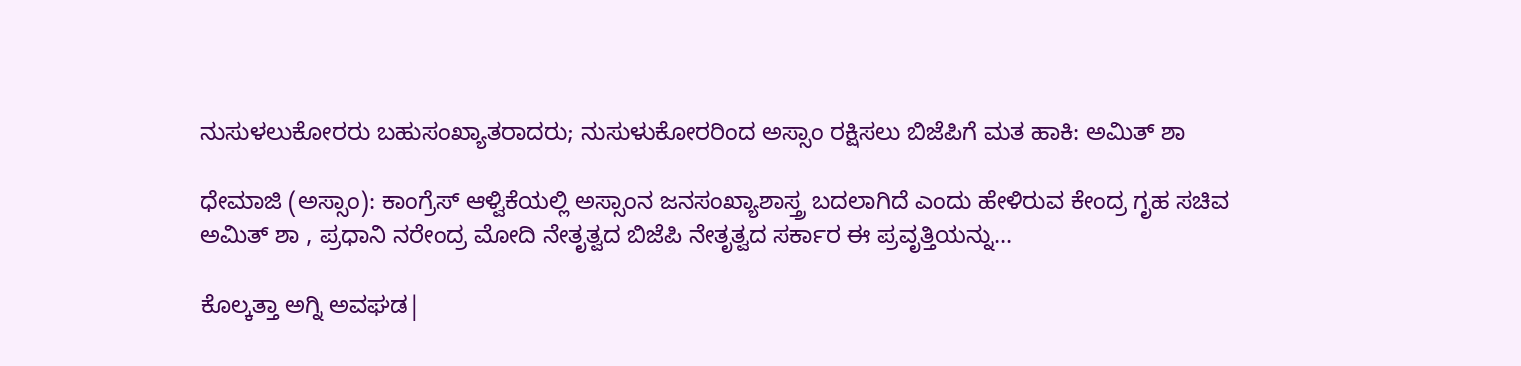ನುಸುಳಲುಕೋರರು ಬಹುಸಂಖ್ಯಾತರಾದರು; ನುಸುಳುಕೋರರಿಂದ ಅಸ್ಸಾಂ ರಕ್ಷಿಸಲು ಬಿಜೆಪಿಗೆ ಮತ ಹಾಕಿ: ಅಮಿತ್ ಶಾ

ಧೇಮಾಜಿ (ಅಸ್ಸಾಂ): ಕಾಂಗ್ರೆಸ್ ಆಳ್ವಿಕೆಯಲ್ಲಿ ಅಸ್ಸಾಂನ ಜನಸಂಖ್ಯಾಶಾಸ್ತ್ರ ಬದಲಾಗಿದೆ ಎಂದು ಹೇಳಿರುವ ಕೇಂದ್ರ ಗೃಹ ಸಚಿವ ಅಮಿತ್ ಶಾ , ಪ್ರಧಾನಿ ನರೇಂದ್ರ ಮೋದಿ ನೇತೃತ್ವದ ಬಿಜೆಪಿ ನೇತೃತ್ವದ ಸರ್ಕಾರ ಈ ಪ್ರವೃತ್ತಿಯನ್ನು...

ಕೊಲ್ಕತ್ತಾ ಅಗ್ನಿ ಅವಘಡ|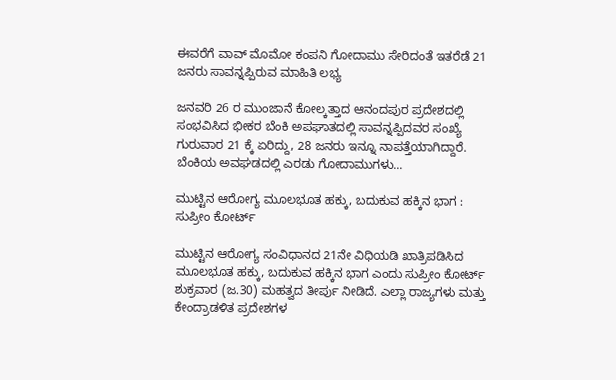ಈವರೆಗೆ ವಾವ್ ಮೊಮೋ ಕಂಪನಿ ಗೋದಾಮು ಸೇರಿದಂತೆ ಇತರೆಡೆ 21 ಜನರು ಸಾವನ್ನಪ್ಪಿರುವ ಮಾಹಿತಿ ಲಭ್ಯ

ಜನವರಿ 26 ರ ಮುಂಜಾನೆ ಕೋಲ್ಕತ್ತಾದ ಆನಂದಪುರ ಪ್ರದೇಶದಲ್ಲಿ ಸಂಭವಿಸಿದ ಭೀಕರ ಬೆಂಕಿ ಅಪಘಾತದಲ್ಲಿ ಸಾವನ್ನಪ್ಪಿದವರ ಸಂಖ್ಯೆ ಗುರುವಾರ 21 ಕ್ಕೆ ಏರಿದ್ದು, 28 ಜನರು ಇನ್ನೂ ನಾಪತ್ತೆಯಾಗಿದ್ದಾರೆ.  ಬೆಂಕಿಯ ಅವಘಡದಲ್ಲಿ ಎರಡು ಗೋದಾಮುಗಳು...

ಮುಟ್ಟಿನ ಆರೋಗ್ಯ ಮೂಲಭೂತ ಹಕ್ಕು, ಬದುಕುವ ಹಕ್ಕಿನ ಭಾಗ : ಸುಪ್ರೀಂ ಕೋರ್ಟ್

ಮುಟ್ಟಿನ ಆರೋಗ್ಯ ಸಂವಿಧಾನದ 21ನೇ ವಿಧಿಯಡಿ ಖಾತ್ರಿಪಡಿಸಿದ ಮೂಲಭೂತ ಹಕ್ಕು, ಬದುಕುವ ಹಕ್ಕಿನ ಭಾಗ ಎಂದು ಸುಪ್ರೀಂ ಕೋರ್ಟ್ ಶುಕ್ರವಾರ (ಜ.30) ಮಹತ್ವದ ತೀರ್ಪು ನೀಡಿದೆ. ಎಲ್ಲಾ ರಾಜ್ಯಗಳು ಮತ್ತು ಕೇಂದ್ರಾಡಳಿತ ಪ್ರದೇಶಗಳ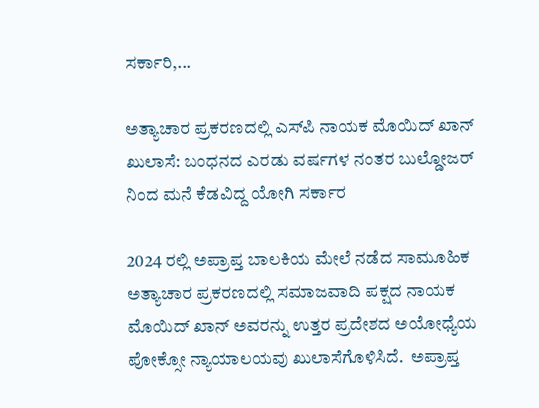ಸರ್ಕಾರಿ,...

ಅತ್ಯಾಚಾರ ಪ್ರಕರಣದಲ್ಲಿ ಎಸ್‌ಪಿ ನಾಯಕ ಮೊಯಿದ್ ಖಾನ್ ಖುಲಾಸೆ: ಬಂಧನದ ಎರಡು ವರ್ಷಗಳ ನಂತರ ಬುಲ್ಡೋಜರ್ ನಿಂದ ಮನೆ ಕೆಡವಿದ್ದ ಯೋಗಿ ಸರ್ಕಾರ

2024 ರಲ್ಲಿ ಅಪ್ರಾಪ್ತ ಬಾಲಕಿಯ ಮೇಲೆ ನಡೆದ ಸಾಮೂಹಿಕ ಅತ್ಯಾಚಾರ ಪ್ರಕರಣದಲ್ಲಿ ಸಮಾಜವಾದಿ ಪಕ್ಷದ ನಾಯಕ ಮೊಯಿದ್ ಖಾನ್ ಅವರನ್ನು ಉತ್ತರ ಪ್ರದೇಶದ ಅಯೋಧ್ಯೆಯ ಪೋಕ್ಸೋ ನ್ಯಾಯಾಲಯವು ಖುಲಾಸೆಗೊಳಿಸಿದೆ.  ಅಪ್ರಾಪ್ತ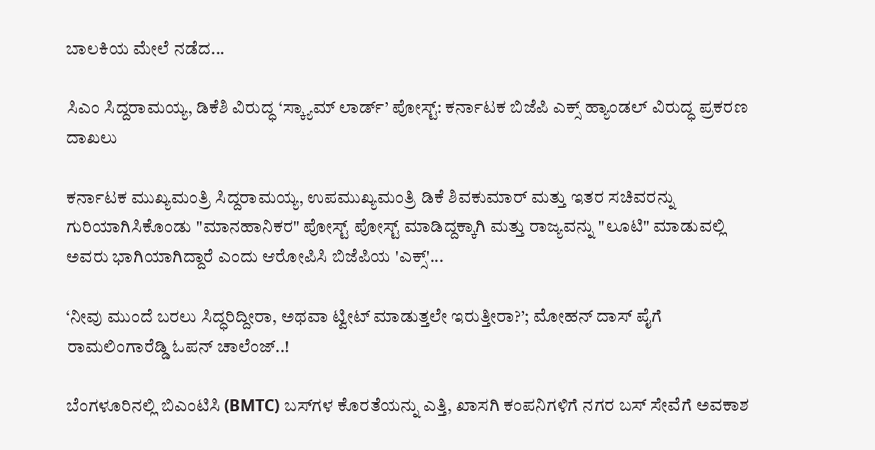ಬಾಲಕಿಯ ಮೇಲೆ ನಡೆದ...

ಸಿಎಂ ಸಿದ್ದರಾಮಯ್ಯ, ಡಿಕೆಶಿ ವಿರುದ್ಧ ‘ಸ್ಕ್ಯಾಮ್ ಲಾರ್ಡ್’ ಪೋಸ್ಟ್: ಕರ್ನಾಟಕ ಬಿಜೆಪಿ ಎಕ್ಸ್ ಹ್ಯಾಂಡಲ್ ವಿರುದ್ಧ ಪ್ರಕರಣ ದಾಖಲು

ಕರ್ನಾಟಕ ಮುಖ್ಯಮಂತ್ರಿ ಸಿದ್ದರಾಮಯ್ಯ, ಉಪಮುಖ್ಯಮಂತ್ರಿ ಡಿಕೆ ಶಿವಕುಮಾರ್ ಮತ್ತು ಇತರ ಸಚಿವರನ್ನು ಗುರಿಯಾಗಿಸಿಕೊಂಡು "ಮಾನಹಾನಿಕರ" ಪೋಸ್ಟ್ ಪೋಸ್ಟ್ ಮಾಡಿದ್ದಕ್ಕಾಗಿ ಮತ್ತು ರಾಜ್ಯವನ್ನು "ಲೂಟಿ" ಮಾಡುವಲ್ಲಿ ಅವರು ಭಾಗಿಯಾಗಿದ್ದಾರೆ ಎಂದು ಆರೋಪಿಸಿ ಬಿಜೆಪಿಯ 'ಎಕ್ಸ್'...

‘ನೀವು ಮುಂದೆ ಬರಲು ಸಿದ್ಧರಿದ್ದೀರಾ, ಅಥವಾ ಟ್ವೀಟ್ ಮಾಡುತ್ತಲೇ ಇರುತ್ತೀರಾ?’; ಮೋಹನ್ ದಾಸ್ ಪೈಗೆ ರಾಮಲಿಂಗಾರೆಡ್ಡಿ ಓಪನ್ ಚಾಲೆಂಜ್..!

ಬೆಂಗಳೂರಿನಲ್ಲಿ ಬಿಎಂಟಿಸಿ (BMTC) ಬಸ್‌ಗಳ ಕೊರತೆಯನ್ನು ಎತ್ತಿ, ಖಾಸಗಿ ಕಂಪನಿಗಳಿಗೆ ನಗರ ಬಸ್ ಸೇವೆಗೆ ಅವಕಾಶ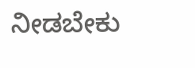ನೀಡಬೇಕು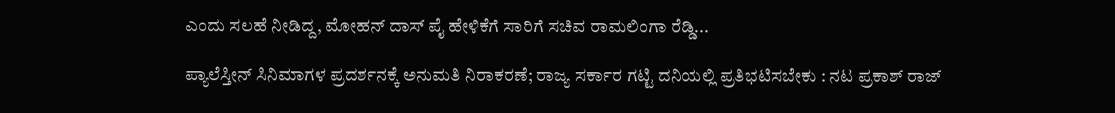ಎಂದು ಸಲಹೆ ನೀಡಿದ್ದ, ಮೋಹನ್ ದಾಸ್ ಪೈ ಹೇಳಿಕೆಗೆ ಸಾರಿಗೆ ಸಚಿವ ರಾಮಲಿಂಗಾ ರೆಡ್ಡಿ...

ಪ್ಯಾಲೆಸ್ತೀನ್ ಸಿನಿಮಾಗಳ ಪ್ರದರ್ಶನಕ್ಕೆ ಅನುಮತಿ ನಿರಾಕರಣೆ; ರಾಜ್ಯ ಸರ್ಕಾರ ಗಟ್ಟಿ ದನಿಯಲ್ಲಿ ಪ್ರತಿಭಟಿಸಬೇಕು : ನಟ ಪ್ರಕಾಶ್ ರಾಜ್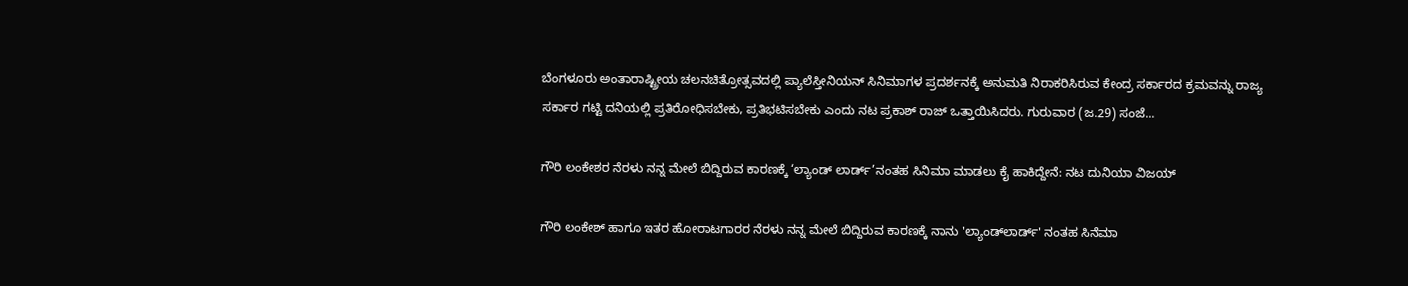ಬೆಂಗಳೂರು ಅಂತಾರಾಷ್ಟ್ರೀಯ ಚಲನಚಿತ್ರೋತ್ಸವದಲ್ಲಿ ಪ್ಯಾಲೆಸ್ತೀನಿಯನ್ ಸಿನಿಮಾಗಳ ಪ್ರದರ್ಶನಕ್ಕೆ ಅನುಮತಿ ನಿರಾಕರಿಸಿರುವ ಕೇಂದ್ರ ಸರ್ಕಾರದ ಕ್ರಮವನ್ನು ರಾಜ್ಯ ಸರ್ಕಾರ ಗಟ್ಟಿ ದನಿಯಲ್ಲಿ ಪ್ರತಿರೋಧಿಸಬೇಕು, ಪ್ರತಿಭಟಿಸಬೇಕು ಎಂದು ನಟ ಪ್ರಕಾಶ್ ರಾಜ್ ಒತ್ತಾಯಿಸಿದರು. ಗುರುವಾರ (ಜ.29) ಸಂಜೆ...

ಗೌರಿ ಲಂಕೇಶರ ನೆರಳು ನನ್ನ ಮೇಲೆ ಬಿದ್ದಿರುವ ಕಾರಣಕ್ಕೆ ‘ಲ್ಯಾಂಡ್‍ ಲಾರ್ಡ್‌’ನಂತಹ ಸಿನಿಮಾ ಮಾಡಲು ಕೈ ಹಾಕಿದ್ದೇನೆ: ನಟ ದುನಿಯಾ ವಿಜಯ್

ಗೌರಿ ಲಂಕೇಶ್ ಹಾಗೂ ಇತರ ಹೋರಾಟಗಾರರ ನೆರಳು ನನ್ನ ಮೇಲೆ ಬಿದ್ದಿರುವ ಕಾರಣಕ್ಕೆ ನಾನು 'ಲ್ಯಾಂಡ್‍ಲಾರ್ಡ್' ನಂತಹ ಸಿನೆಮಾ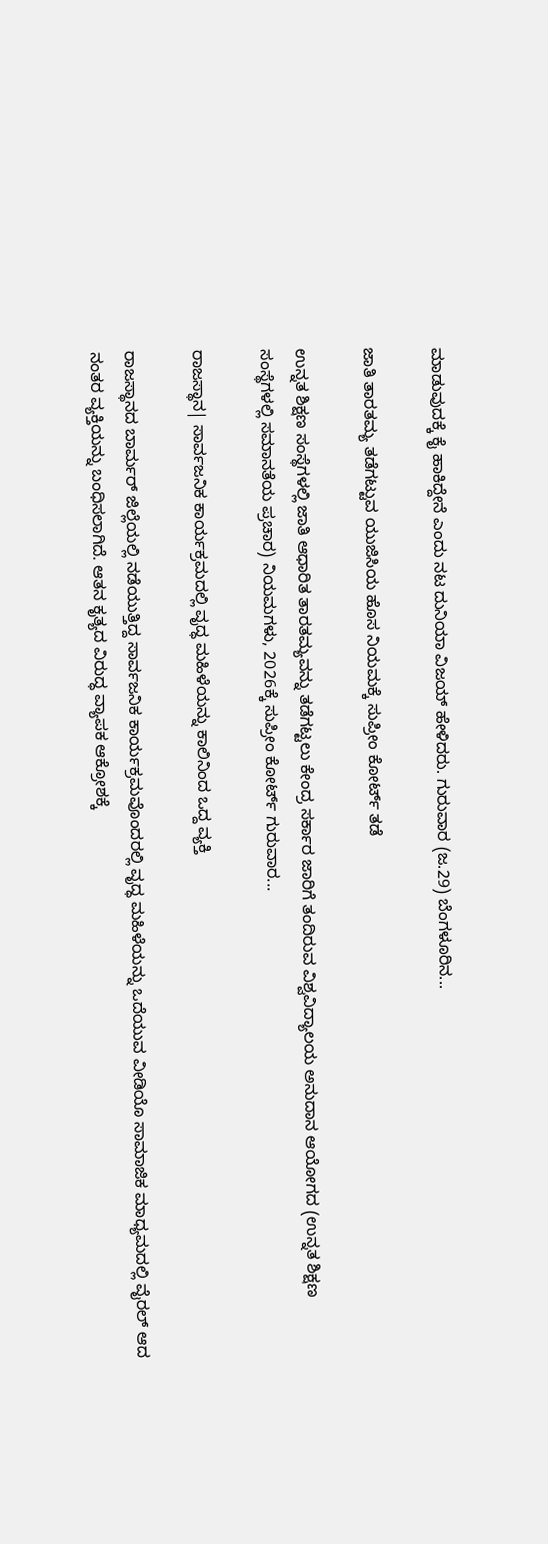ಮಾಡುವುದಕ್ಕೆ ಕೈ ಹಾಕಿದ್ದೇನೆ ಎಂದು ನಟ ದುನಿಯಾ ವಿಜಯ್ ಹೇಳಿದರು. ಗುರುವಾರ (ಜ.29) ಬೆಂಗಳೂರಿನ...

ಜಾತಿ ತಾರತಮ್ಯ ತಡೆಗಟ್ಟುವ ಯುಜಿಸಿಯ ಹೊಸ ನಿಯಮಕ್ಕೆ ಸುಪ್ರೀಂ ಕೋರ್ಟ್ ತಡೆ

ಉನ್ನತ ಶಿಕ್ಷಣ ಸಂಸ್ಥೆಗಳಲ್ಲಿ ಜಾತಿ ಆಧಾರಿತ ತಾರತಮ್ಯವನ್ನು ತಡೆಗಟ್ಟಲು ಕೇಂದ್ರ ಸರ್ಕಾರ ಜಾರಿಗೆ ತಂದಿರುವ ವಿಶ್ವವಿದ್ಯಾಲಯ ಅನುದಾನ ಆಯೋಗದ (ಉನ್ನತ ಶಿಕ್ಷಣ ಸಂಸ್ಥೆಗಳಲ್ಲಿ ಸಮಾನತೆಯ ಪ್ರಚಾರ) ನಿಯಮಗಳು, 2026ಕ್ಕೆ ಸುಪ್ರೀಂ ಕೋರ್ಟ್ ಗುರುವಾರ...

ರಾಜಸ್ಥಾನ| ಸಾರ್ವಜನಿಕ ಕಾರ್ಯಕ್ರಮದಲ್ಲಿ ವೃದ್ಧ ಮಹಿಳೆಯನ್ನು ಕಾಲಿನಿಂದ ಒದ್ದ ವ್ಯಕ್ತಿ

ರಾಜಸ್ಥಾನದ ಬಾರ್ಮರ್ ಜಿಲ್ಲೆಯಲ್ಲಿ ನಡೆಯುತ್ತಿದ್ದ ಸಾರ್ವಜನಿಕ ಕಾರ್ಯಕ್ರಮವೊಂದರಲ್ಲಿ ವೃದ್ಧ ಮಹಿಳೆಯನ್ನು ಒದೆಯುವ ವೀಡಿಯೊ ಸಾಮಾಜಿಕ ಮಾಧ್ಯಮದಲ್ಲಿ ವೈರಲ್ ಆದ ನಂತರ ವ್ಯಕ್ತಿಯನ್ನು ಬಂಧಿಸಲಾಗಿದೆ. ಆತನ ಕೃತ್ಯದ ವಿರುದ್ಧ ವ್ಯಾಪಕ ಆಕ್ರೋಶಕ್ಕೆ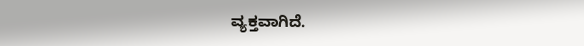ವ್ಯಕ್ತವಾಗಿದೆ.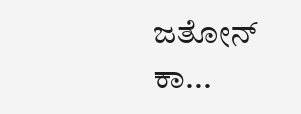ಜತೋನ್ ಕಾ...